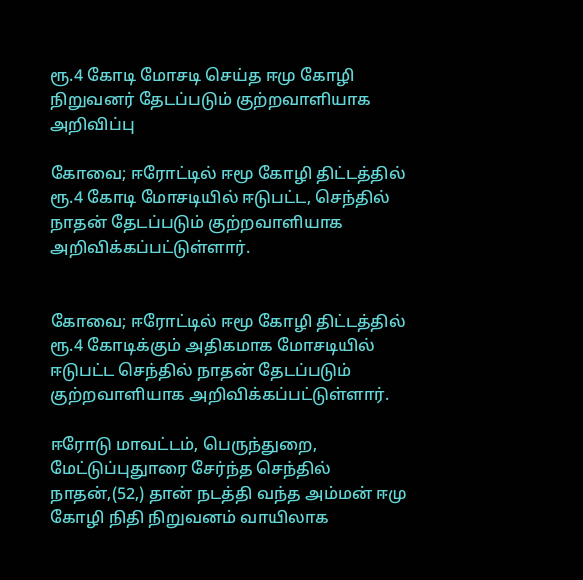ரூ.4 கோடி மோசடி செய்த ஈமு கோழி நிறுவனர் தேடப்படும் குற்றவாளியாக அறிவிப்பு

கோவை; ஈரோட்டில் ஈமூ கோழி திட்டத்தில் ரூ.4 கோடி மோசடியில் ஈடுபட்ட, செந்தில் நாதன் தேடப்படும் குற்றவாளியாக அறிவிக்கப்பட்டுள்ளார்.


கோவை; ஈரோட்டில் ஈமூ கோழி திட்டத்தில் ரூ.4 கோடிக்கும் அதிகமாக மோசடியில் ஈடுபட்ட செந்தில் நாதன் தேடப்படும் குற்றவாளியாக அறிவிக்கப்பட்டுள்ளார்.

ஈரோடு மாவட்டம், பெருந்துறை, மேட்டுப்புதுாரை சேர்ந்த செந்தில் நாதன்,(52,) தான் நடத்தி வந்த அம்மன் ஈமு கோழி நிதி நிறுவனம் வாயிலாக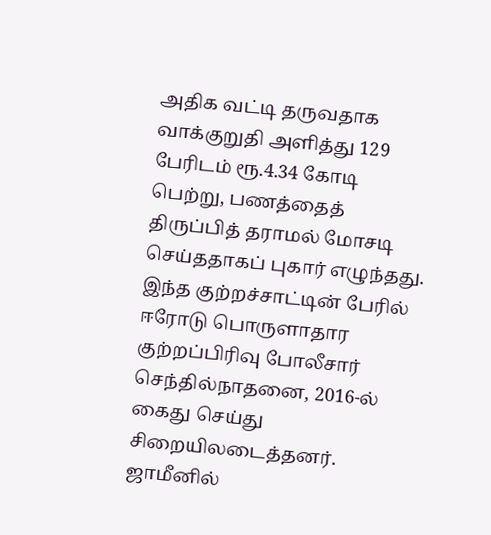அதிக வட்டி தருவதாக வாக்குறுதி அளித்து 129 பேரிடம் ரூ.4.34 கோடி பெற்று, பணத்தைத் திருப்பித் தராமல் மோசடி செய்ததாகப் புகார் எழுந்தது. இந்த குற்றச்சாட்டின் பேரில் ஈரோடு பொருளாதார குற்றப்பிரிவு போலீசார் செந்தில்நாதனை, 2016-ல் கைது செய்து சிறையிலடைத்தனர். ஜாமீனில்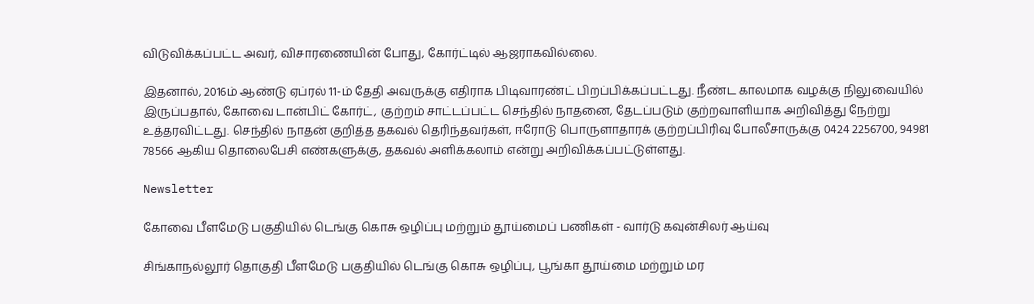விடுவிக்கப்பட்ட அவர், விசாரணையின் போது, கோர்ட்டில் ஆஜராகவில்லை.

இதனால், 2016ம் ஆண்டு ஏப்ரல் 11-ம் தேதி அவருக்கு எதிராக பிடிவாரண்ட் பிறப்பிக்கப்பட்டது. நீண்ட காலமாக வழக்கு நிலுவையில் இருப்பதால், கோவை டான்பிட் கோர்ட், குற்றம் சாட்டப்பட்ட செந்தில் நாதனை, தேடப்படும் குற்றவாளியாக அறிவித்து நேற்று உத்தரவிட்டது. செந்தில் நாதன் குறித்த தகவல் தெரிந்தவர்கள், ஈரோடு பொருளாதாரக் குற்றப்பிரிவு போலீசாருக்கு 0424 2256700, 94981 78566 ஆகிய தொலைபேசி எண்களுக்கு, தகவல் அளிக்கலாம் என்று அறிவிக்கப்பட்டுள்ளது.

Newsletter

கோவை பீளமேடு பகுதியில் டெங்கு கொசு ஒழிப்பு மற்றும் தூய்மைப் பணிகள் - வார்டு கவுன்சிலர் ஆய்வு

சிங்காநல்லூர் தொகுதி பீளமேடு பகுதியில் டெங்கு கொசு ஒழிப்பு, பூங்கா தூய்மை மற்றும் மர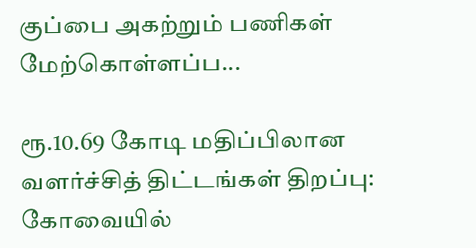குப்பை அகற்றும் பணிகள் மேற்கொள்ளப்ப...

ரூ.10.69 கோடி மதிப்பிலான வளர்ச்சித் திட்டங்கள் திறப்பு: கோவையில்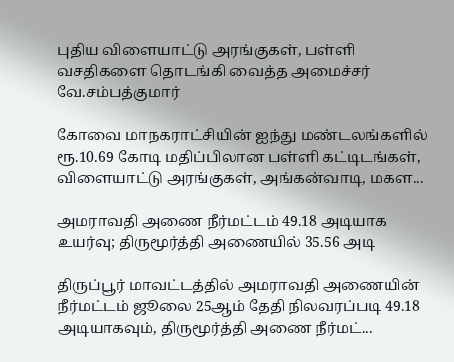புதிய விளையாட்டு அரங்குகள், பள்ளி வசதிகளை தொடங்கி வைத்த அமைச்சர் வே.சம்பத்குமார்

கோவை மாநகராட்சியின் ஐந்து மண்டலங்களில் ரூ.10.69 கோடி மதிப்பிலான பள்ளி கட்டிடங்கள், விளையாட்டு அரங்குகள், அங்கன்வாடி, மகள...

அமராவதி அணை நீர்மட்டம் 49.18 அடியாக உயர்வு; திருமூர்த்தி அணையில் 35.56 அடி

திருப்பூர் மாவட்டத்தில் அமராவதி அணையின் நீர்மட்டம் ஜூலை 25ஆம் தேதி நிலவரப்படி 49.18 அடியாகவும், திருமூர்த்தி அணை நீர்மட்...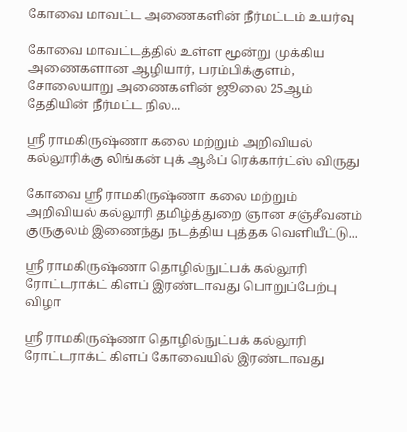கோவை மாவட்ட அணைகளின் நீர்மட்டம் உயர்வு

கோவை மாவட்டத்தில் உள்ள மூன்று முக்கிய அணைகளான ஆழியார், பரம்பிக்குளம், சோலையாறு அணைகளின் ஜூலை 25ஆம் தேதியின் நீர்மட்ட நில...

ஸ்ரீ ராமகிருஷ்ணா கலை மற்றும் அறிவியல் கல்லூரிக்கு லிங்கன் புக் ஆஃப் ரெக்கார்ட்ஸ் விருது

கோவை ஸ்ரீ ராமகிருஷ்ணா கலை மற்றும் அறிவியல் கல்லூரி தமிழ்த்துறை ஞான சஞ்சீவனம் குருகுலம் இணைந்து நடத்திய புத்தக வெளியீட்டு...

ஸ்ரீ ராமகிருஷ்ணா தொழில்நுட்பக் கல்லூரி ரோட்டராக்ட் கிளப் இரண்டாவது பொறுப்பேற்பு விழா

ஸ்ரீ ராமகிருஷ்ணா தொழில்நுட்பக் கல்லூரி ரோட்டராக்ட் கிளப் கோவையில் இரண்டாவது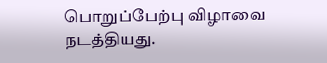பொறுப்பேற்பு விழாவை நடத்தியது.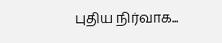புதிய நிர்வாக...